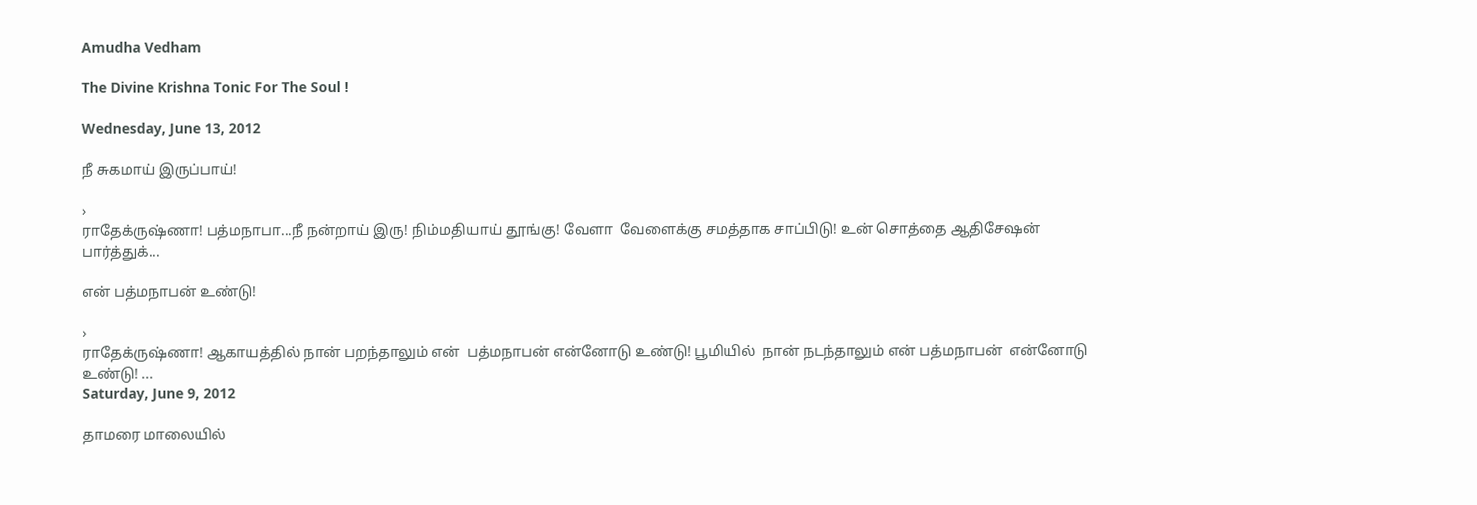Amudha Vedham

The Divine Krishna Tonic For The Soul !

Wednesday, June 13, 2012

நீ சுகமாய் இருப்பாய்!

›
ராதேக்ருஷ்ணா! பத்மநாபா...நீ நன்றாய் இரு! நிம்மதியாய் தூங்கு! வேளா  வேளைக்கு சமத்தாக சாப்பிடு! உன் சொத்தை ஆதிசேஷன்  பார்த்துக்...

என் பத்மநாபன் உண்டு!

›
ராதேக்ருஷ்ணா! ஆகாயத்தில் நான் பறந்தாலும் என்  பத்மநாபன் என்னோடு உண்டு! பூமியில்  நான் நடந்தாலும் என் பத்மநாபன்  என்னோடு உண்டு! ...
Saturday, June 9, 2012

தாமரை மாலையில்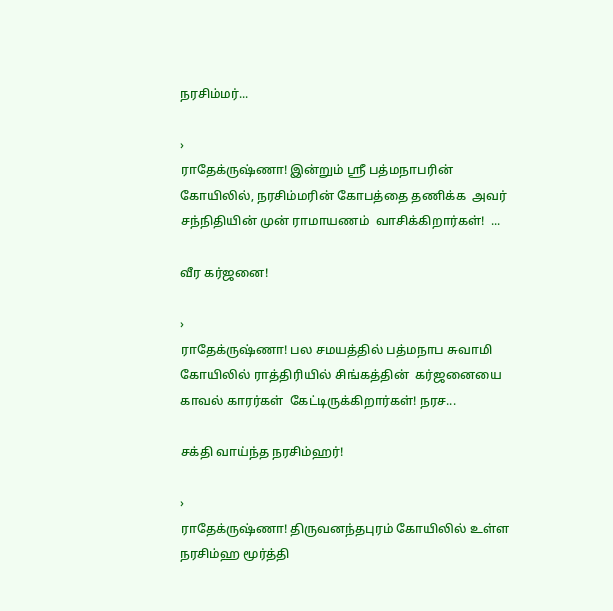நரசிம்மர்...

›
ராதேக்ருஷ்ணா! இன்றும் ஸ்ரீ பத்மநாபரின் கோயிலில், நரசிம்மரின் கோபத்தை தணிக்க  அவர் சந்நிதியின் முன் ராமாயணம்  வாசிக்கிறார்கள்!  ...

வீர கர்ஜனை!

›
ராதேக்ருஷ்ணா! பல சமயத்தில் பத்மநாப சுவாமி  கோயிலில் ராத்திரியில் சிங்கத்தின்  கர்ஜனையை காவல் காரர்கள்  கேட்டிருக்கிறார்கள்! நரச...

சக்தி வாய்ந்த நரசிம்ஹர்!

›
ராதேக்ருஷ்ணா! திருவனந்தபுரம் கோயிலில் உள்ள  நரசிம்ஹ மூர்த்தி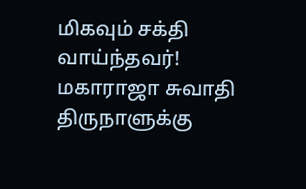மிகவும் சக்தி  வாய்ந்தவர்! மகாராஜா சுவாதி  திருநாளுக்கு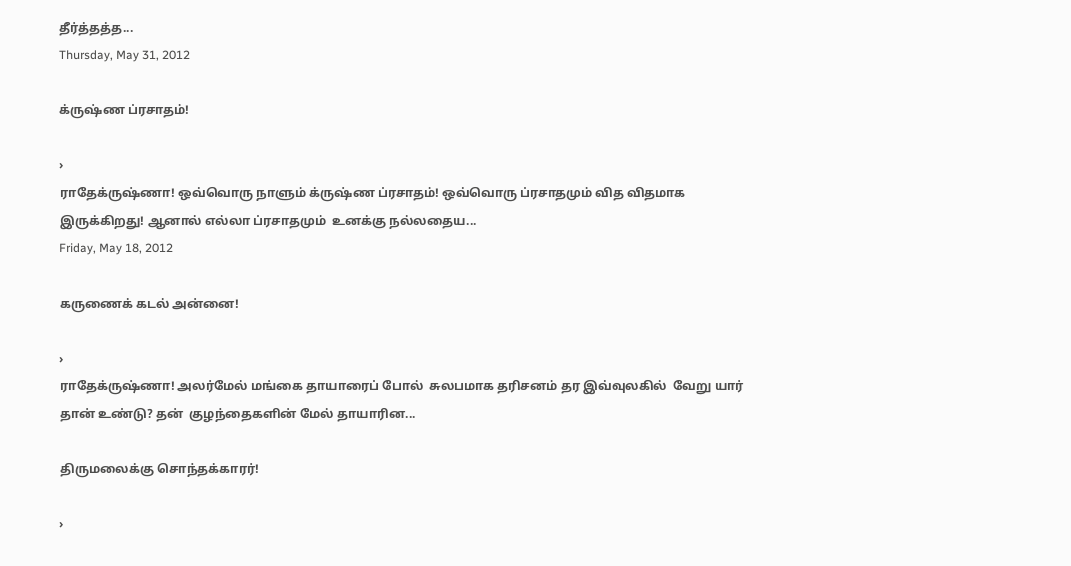தீர்த்தத்த...
Thursday, May 31, 2012

க்ருஷ்ண ப்ரசாதம்!

›
ராதேக்ருஷ்ணா! ஒவ்வொரு நாளும் க்ருஷ்ண ப்ரசாதம்! ஒவ்வொரு ப்ரசாதமும் வித விதமாக  இருக்கிறது! ஆனால் எல்லா ப்ரசாதமும்  உனக்கு நல்லதைய...
Friday, May 18, 2012

கருணைக் கடல் அன்னை!

›
ராதேக்ருஷ்ணா! அலர்மேல் மங்கை தாயாரைப் போல்  சுலபமாக தரிசனம் தர இவ்வுலகில்  வேறு யார் தான் உண்டு? தன்  குழந்தைகளின் மேல் தாயாரின...

திருமலைக்கு சொந்தக்காரர்!

›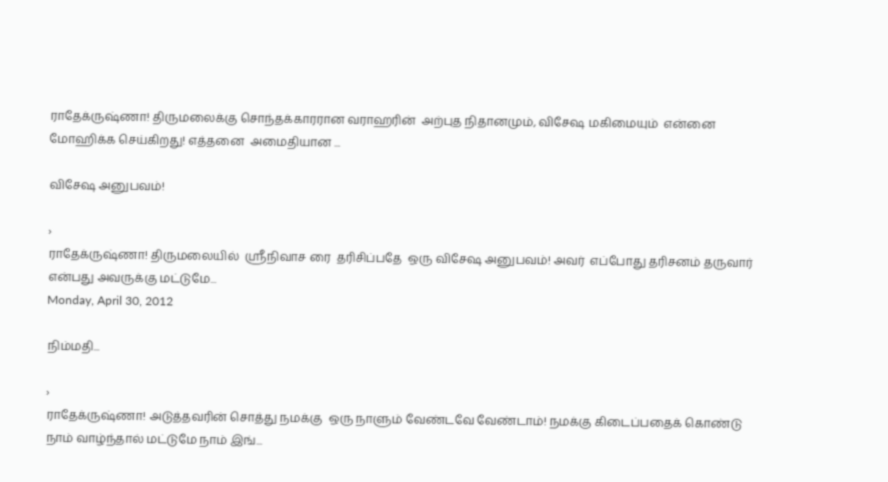ராதேக்ருஷ்ணா! திருமலைக்கு சொந்தக்காரரான வராஹரின்  அற்புத நிதானமும், விசேஷ மகிமையும்  என்னை மோஹிக்க செய்கிறது! எத்தனை  அமைதியான ...

விசேஷ அனுபவம்!

›
ராதேக்ருஷ்ணா! திருமலையில்  ஸ்ரீநிவாச ரை  தரிசிப்பதே  ஒரு விசேஷ அனுபவம்! அவர்  எப்போது தரிசனம் தருவார்  என்பது அவருக்கு மட்டுமே...
Monday, April 30, 2012

நிம்மதி...

›
ராதேக்ருஷ்ணா! அடுத்தவரின் சொத்து நமக்கு  ஒரு நாளும் வேண்டவே வேண்டாம்! நமக்கு கிடைப்பதைக் கொண்டு  நாம் வாழ்ந்தால் மட்டுமே நாம் இங்...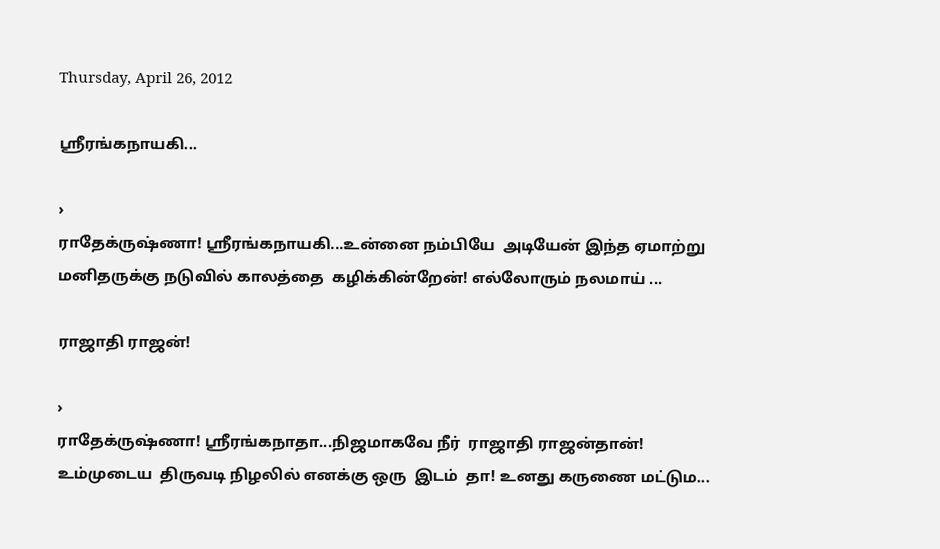Thursday, April 26, 2012

ஸ்ரீரங்கநாயகி...

›
ராதேக்ருஷ்ணா! ஸ்ரீரங்கநாயகி...உன்னை நம்பியே  அடியேன் இந்த ஏமாற்று  மனிதருக்கு நடுவில் காலத்தை  கழிக்கின்றேன்! எல்லோரும் நலமாய் ...

ராஜாதி ராஜன்!

›
ராதேக்ருஷ்ணா! ஸ்ரீரங்கநாதா...நிஜமாகவே நீர்  ராஜாதி ராஜன்தான்! உம்முடைய  திருவடி நிழலில் எனக்கு ஒரு  இடம்  தா! உனது கருணை மட்டும...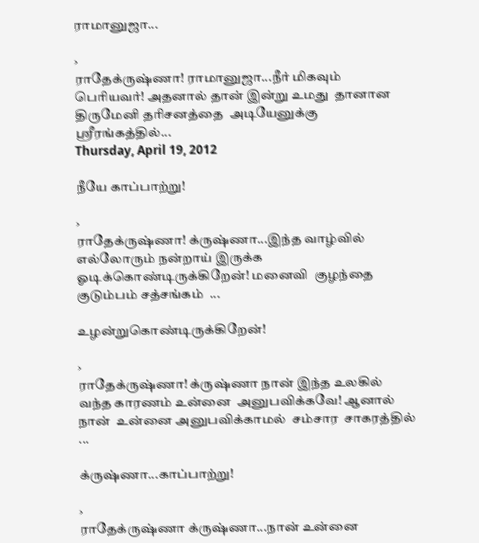ராமானுஜா...

›
ராதேக்ருஷ்ணா! ராமானுஜா...நீர் மிகவும்  பெரியவர்! அதனால் தான் இன்று உமது  தானான திருமேனி தரிசனத்தை  அடியேனுக்கு ஸ்ரீரங்கத்தில்...
Thursday, April 19, 2012

நீயே காப்பாற்று!

›
ராதேக்ருஷ்ணா! க்ருஷ்ணா...இந்த வாழ்வில்  எல்லோரும் நன்றாய் இருக்க  ஓடிக்கொண்டிருக்கிறேன்! மனைவி  குழந்தை குடும்பம் சத்சங்கம்  ...

உழன்றுகொண்டிருக்கிறேன்!

›
ராதேக்ருஷ்ணா! க்ருஷ்ணா நான் இந்த உலகில்  வந்த காரணம் உன்னை  அனுபவிக்கவே! ஆனால் நான்  உன்னை அனுபவிக்காமல்  சம்சார  சாகரத்தில் ...

க்ருஷ்ணா...காப்பாற்று!

›
ராதேக்ருஷ்ணா க்ருஷ்ணா...நான் உன்னை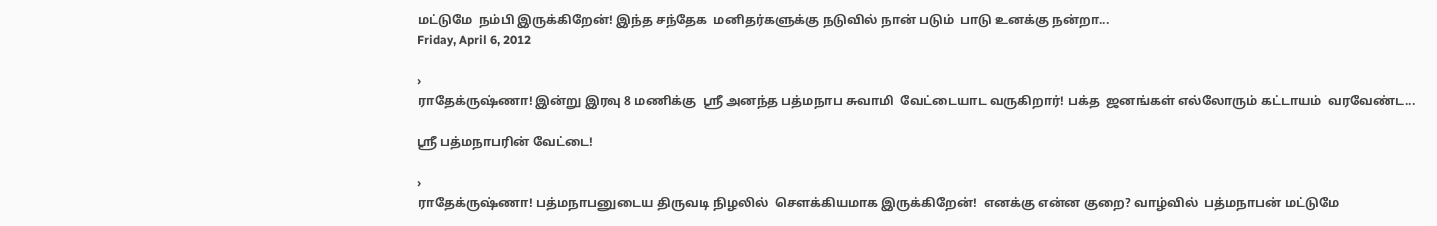மட்டுமே  நம்பி இருக்கிறேன்! இந்த சந்தேக  மனிதர்களுக்கு நடுவில் நான் படும்  பாடு உனக்கு நன்றா...
Friday, April 6, 2012

›
ராதேக்ருஷ்ணா! இன்று இரவு 8 மணிக்கு  ஸ்ரீ அனந்த பத்மநாப சுவாமி  வேட்டையாட வருகிறார்! பக்த  ஜனங்கள் எல்லோரும் கட்டாயம்  வரவேண்ட...

ஸ்ரீ பத்மநாபரின் வேட்டை!

›
ராதேக்ருஷ்ணா! பத்மநாபனுடைய திருவடி நிழலில்  சௌக்கியமாக இருக்கிறேன்!  எனக்கு என்ன குறை? வாழ்வில்  பத்மநாபன் மட்டுமே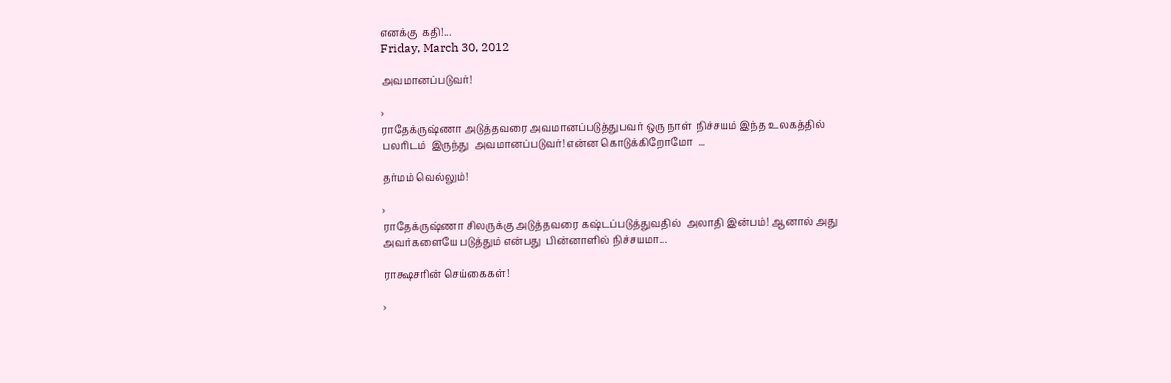எனக்கு  கதி!...
Friday, March 30, 2012

அவமானப்படுவர்!

›
ராதேக்ருஷ்ணா அடுத்தவரை அவமானப்படுத்துபவர் ஒரு நாள்  நிச்சயம் இந்த உலகத்தில் பலரிடம்  இருந்து  அவமானப்படுவர்! என்ன கொடுக்கிறோமோ  ...

தர்மம் வெல்லும்!

›
ராதேக்ருஷ்ணா சிலருக்கு அடுத்தவரை கஷ்டப்படுத்துவதில்  அலாதி இன்பம்! ஆனால் அது  அவர்களையே படுத்தும் என்பது  பின்னாளில் நிச்சயமா...

ராக்ஷசரின் செய்கைகள்!

›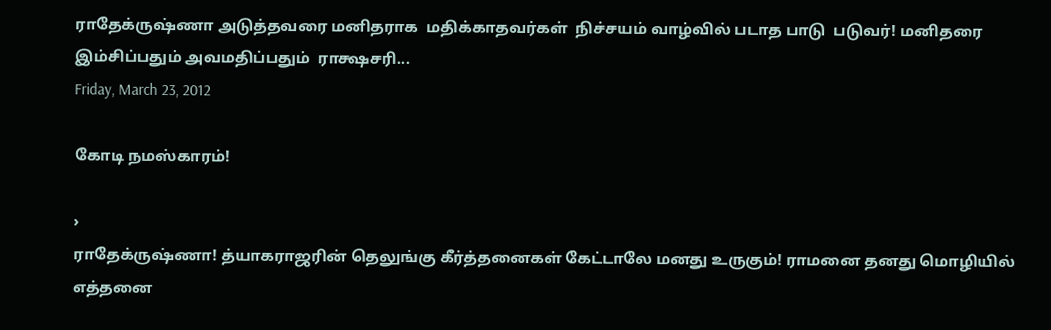ராதேக்ருஷ்ணா அடுத்தவரை மனிதராக  மதிக்காதவர்கள்  நிச்சயம் வாழ்வில் படாத பாடு  படுவர்! மனிதரை இம்சிப்பதும் அவமதிப்பதும்  ராக்ஷசரி...
Friday, March 23, 2012

கோடி நமஸ்காரம்!

›
ராதேக்ருஷ்ணா! த்யாகராஜரின் தெலுங்கு கீர்த்தனைகள் கேட்டாலே மனது உருகும்! ராமனை தனது மொழியில் எத்தனை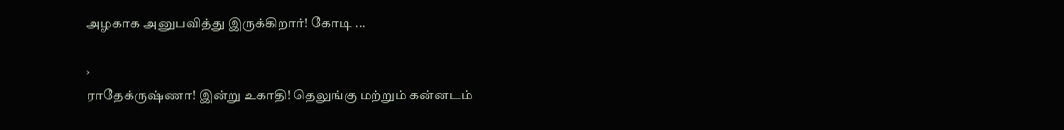அழகாக அனுபவித்து இருக்கிறார்! கோடி ...

›
ராதேக்ருஷ்ணா! இன்று உகாதி! தெலுங்கு மற்றும் கன்னடம்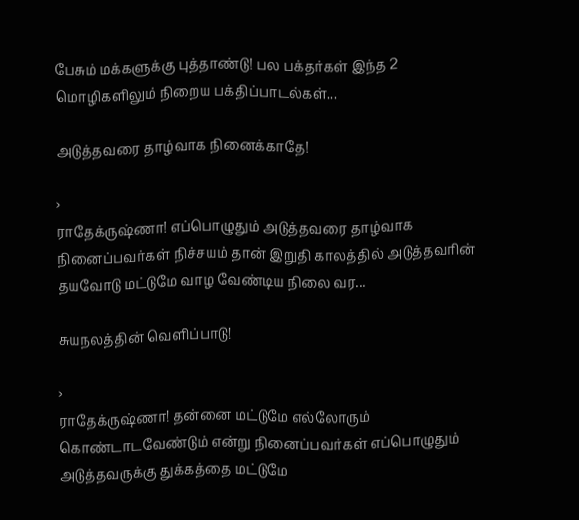பேசும் மக்களுக்கு புத்தாண்டு! பல பக்தர்கள் இந்த 2 மொழிகளிலும் நிறைய பக்திப்பாடல்கள்...

அடுத்தவரை தாழ்வாக நினைக்காதே!

›
ராதேக்ருஷ்ணா! எப்பொழுதும் அடுத்தவரை தாழ்வாக நினைப்பவர்கள் நிச்சயம் தான் இறுதி காலத்தில் அடுத்தவரின் தயவோடு மட்டுமே வாழ வேண்டிய நிலை வர...

சுயநலத்தின் வெளிப்பாடு!

›
ராதேக்ருஷ்ணா! தன்னை மட்டுமே எல்லோரும் கொண்டாடவேண்டும் என்று நினைப்பவர்கள் எப்பொழுதும் அடுத்தவருக்கு துக்கத்தை மட்டுமே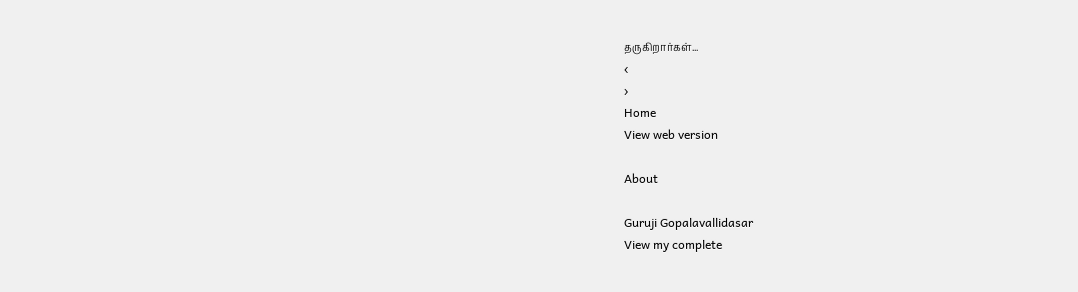தருகிறார்கள்...
‹
›
Home
View web version

About

Guruji Gopalavallidasar
View my complete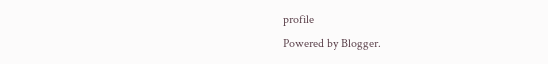profile
Powered by Blogger.